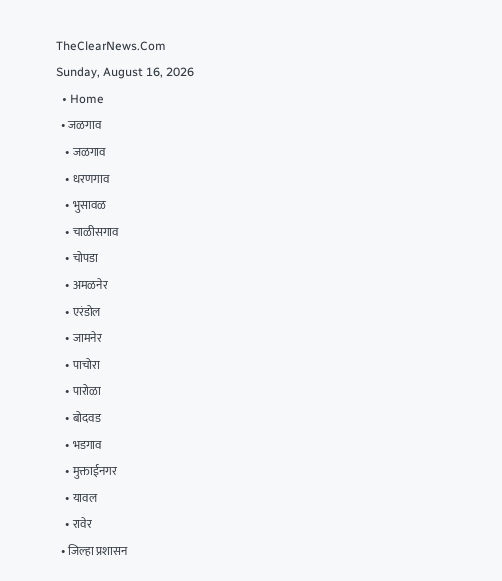TheClearNews.Com
Sunday, August 16, 2026
  • Home
  • जळगाव
    • जळगाव
    • धरणगाव
    • भुसावळ
    • चाळीसगाव
    • चोपडा
    • अमळनेर
    • एरंडोल
    • जामनेर
    • पाचोरा
    • पारोळा
    • बोदवड
    • भडगाव
    • मुक्ताईनगर
    • यावल
    • रावेर
  • जिल्हा प्रशासन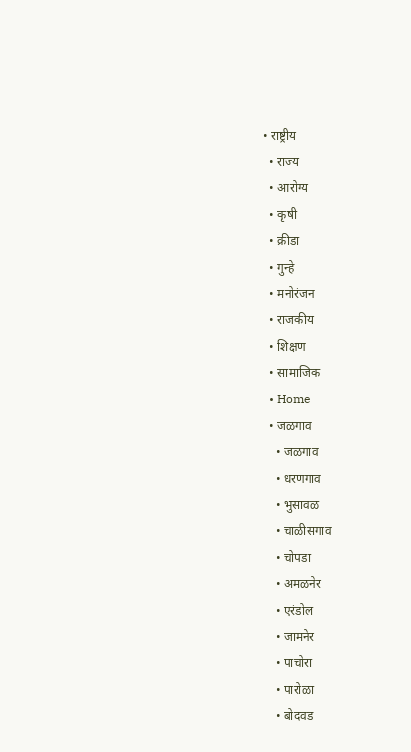• राष्ट्रीय
  • राज्य
  • आरोग्य
  • कृषी
  • क्रीडा
  • गुन्हे
  • मनोरंजन
  • राजकीय
  • शिक्षण
  • सामाजिक
  • Home
  • जळगाव
    • जळगाव
    • धरणगाव
    • भुसावळ
    • चाळीसगाव
    • चोपडा
    • अमळनेर
    • एरंडोल
    • जामनेर
    • पाचोरा
    • पारोळा
    • बोदवड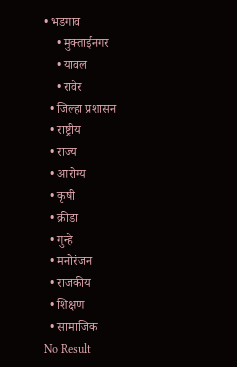• भडगाव
    • मुक्ताईनगर
    • यावल
    • रावेर
  • जिल्हा प्रशासन
  • राष्ट्रीय
  • राज्य
  • आरोग्य
  • कृषी
  • क्रीडा
  • गुन्हे
  • मनोरंजन
  • राजकीय
  • शिक्षण
  • सामाजिक
No Result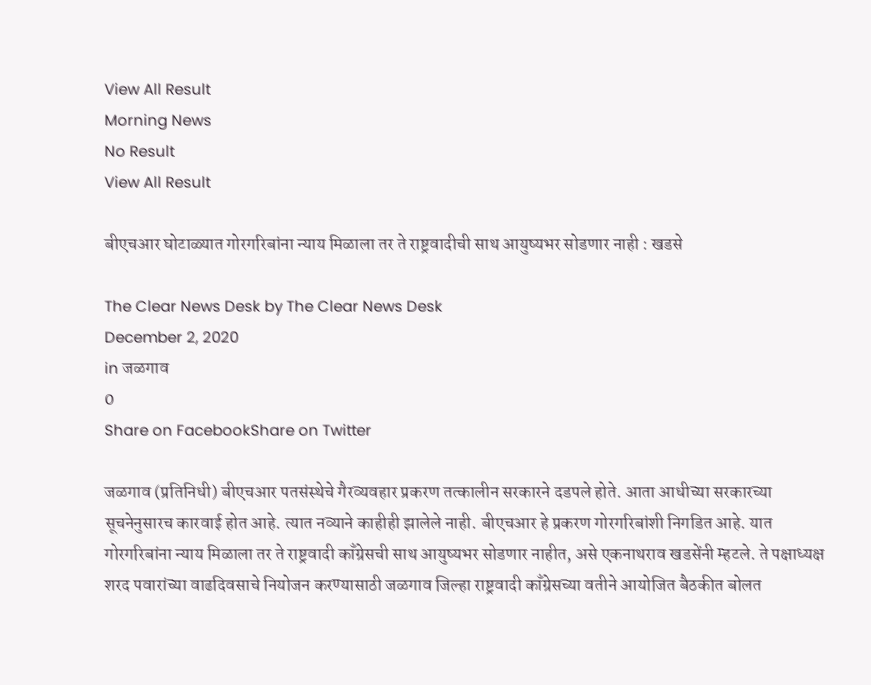View All Result
Morning News
No Result
View All Result

बीएचआर घोटाळ्यात गोरगरिबांना न्याय मिळाला तर ते राष्ट्रवादीची साथ आयुष्यभर सोडणार नाही : खडसे

The Clear News Desk by The Clear News Desk
December 2, 2020
in जळगाव
0
Share on FacebookShare on Twitter

जळगाव (प्रतिनिधी) बीएचआर पतसंस्थेचे गैरव्यवहार प्रकरण तत्कालीन सरकारने दडपले होते. आता आधीच्या सरकारच्या सूचनेनुसारच कारवाई होत आहे. त्यात नव्याने काहीही झालेले नाही. बीएचआर हे प्रकरण गोरगरिबांशी निगडित आहे. यात गोरगरिबांना न्याय मिळाला तर ते राष्ट्रवादी काँग्रेसची साथ आयुष्यभर सोडणार नाहीत, असे एकनाथराव खडसेंनी म्हटले. ते पक्षाध्यक्ष शरद पवारांच्या वाढदिवसाचे नियोजन करण्यासाठी जळगाव जिल्हा राष्ट्रवादी काँग्रेसच्या वतीने आयोजित बैठकीत बोलत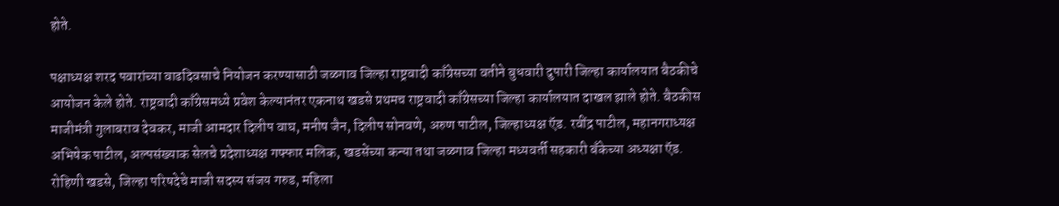होते.

पक्षाध्यक्ष शरद पवारांच्या वाढदिवसाचे नियोजन करण्यासाठी जळगाव जिल्हा राष्ट्रवादी काँग्रेसच्या वतीने बुधवारी दुपारी जिल्हा कार्यालयात बैठकीचे आयोजन केले होते. राष्ट्रवादी काँग्रेसमध्ये प्रवेश केल्यानंतर एकनाथ खडसे प्रथमच राष्ट्रवादी काँग्रेसच्या जिल्हा कार्यालयात दाखल झाले होते. बैठकीस माजीमंत्री गुलाबराव देवकर, माजी आमदार दिलीप वाघ, मनीष जैन, दिलीप सोनवणे, अरुण पाटील, जिल्हाध्यक्ष ऍड. रवींद्र पाटील, महानगराध्यक्ष अभिषेक पाटील, अल्पसंख्याक सेलचे प्रदेशाध्यक्ष गफ्फार मलिक, खडसेंच्या कन्या तथा जळगाव जिल्हा मध्यवर्ती सहकारी बँकेच्या अध्यक्षा ऍड. रोहिणी खडसे, जिल्हा परिषदेचे माजी सदस्य संजय गरुड, महिला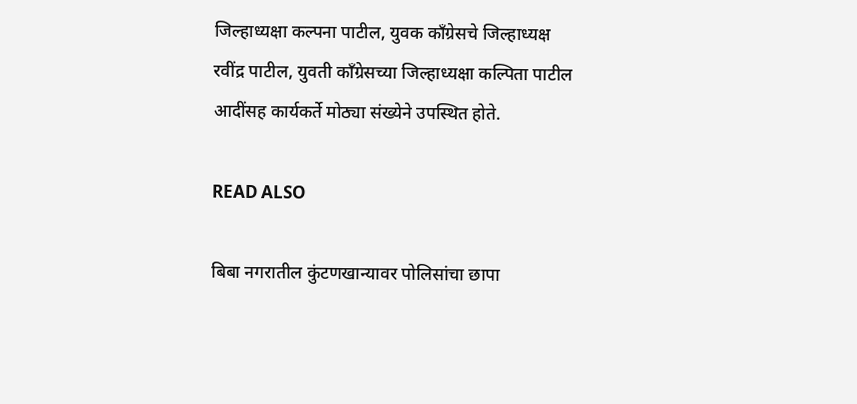जिल्हाध्यक्षा कल्पना पाटील, युवक काँग्रेसचे जिल्हाध्यक्ष रवींद्र पाटील, युवती काँग्रेसच्या जिल्हाध्यक्षा कल्पिता पाटील आदींसह कार्यकर्ते मोठ्या संख्येने उपस्थित होते.

READ ALSO

बिबा नगरातील कुंटणखान्यावर पोलिसांचा छापा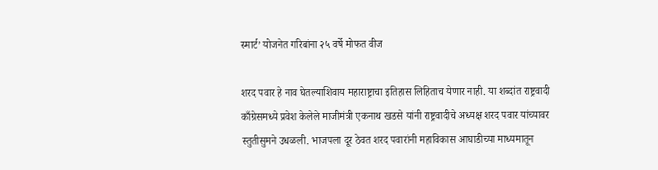स्मार्ट’ योजनेत गरिबांना २५ वर्षे मोफत वीज

शरद पवार हे नाव घेतल्याशिवाय महाराष्ट्राचा इतिहास लिहिताच येणार नाही. या शब्दांत राष्ट्रवादी काँग्रेसमध्ये प्रवेश केलेले माजीमंत्री एकनाथ खडसे यांनी राष्ट्रवादीचे अध्यक्ष शरद पवार यांच्यावर स्तुतीसुमने उधळली. भाजपला दूर ठेवत शरद पवारांनी महाविकास आघाडीच्या माध्यमातून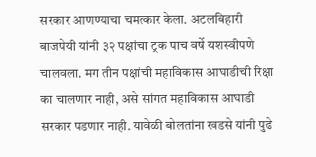सरकार आणण्याचा चमत्कार केला. अटलबिहारी बाजपेयी यांनी ३२ पक्षांचा ट्रक पाच वर्षे यशस्वीपणे चालवला. मग तीन पक्षांची महाविकास आघाडीची रिक्षा का चालणार नाही, असे सांगत महाविकास आघाडी सरकार पडणार नाही. यावेळी बोलतांना खडसे यांनी पुढे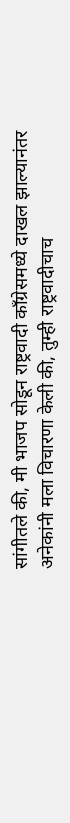सांगीतले की, मी भाजप सोडून राष्ट्रवादी काँग्रेसमध्ये दाखल झाल्यानंतर अनेकांनी मला विचारणा केली की, तुम्ही राष्ट्रवादीचाच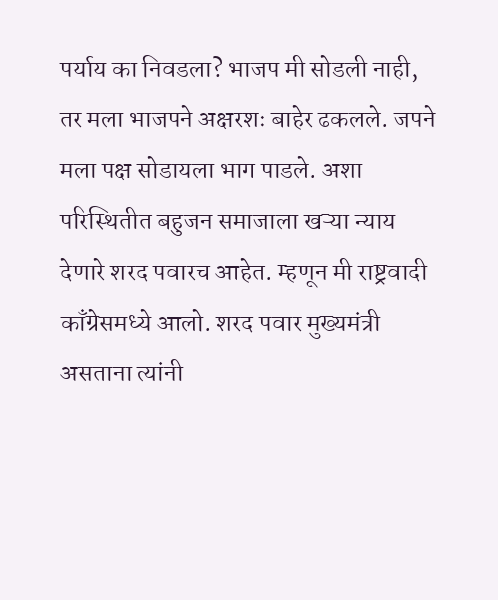पर्याय का निवडला? भाजप मी सोडली नाही, तर मला भाजपने अक्षरशः बाहेर ढकलले. जपने मला पक्ष सोडायला भाग पाडले. अशा परिस्थितीत बहुजन समाजाला खऱ्या न्याय देणारे शरद पवारच आहेत. म्हणून मी राष्ट्रवादी काँग्रेसमध्ये आलो. शरद पवार मुख्यमंत्री असताना त्यांनी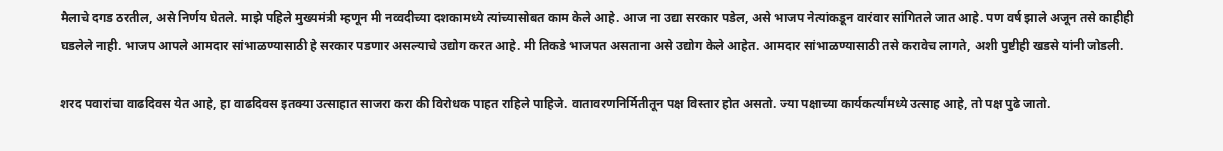मैलाचे दगड ठरतील, असे निर्णय घेतले. माझे पहिले मुख्यमंत्री म्हणून मी नव्वदीच्या दशकामध्ये त्यांच्यासोबत काम केले आहे. आज ना उद्या सरकार पडेल, असे भाजप नेत्यांकडून वारंवार सांगितले जात आहे. पण वर्ष झाले अजून तसे काहीही घडलेले नाही. भाजप आपले आमदार सांभाळण्यासाठी हे सरकार पडणार असल्याचे उद्योग करत आहे. मी तिकडे भाजपत असताना असे उद्योग केले आहेत. आमदार सांभाळण्यासाठी तसे करावेच लागते, अशी पुष्टीही खडसे यांनी जोडली.

शरद पवारांचा वाढदिवस येत आहे, हा वाढदिवस इतक्या उत्साहात साजरा करा की विरोधक पाहत राहिले पाहिजे. वातावरणनिर्मितीतून पक्ष विस्तार होत असतो. ज्या पक्षाच्या कार्यकर्त्यांमध्ये उत्साह आहे, तो पक्ष पुढे जातो.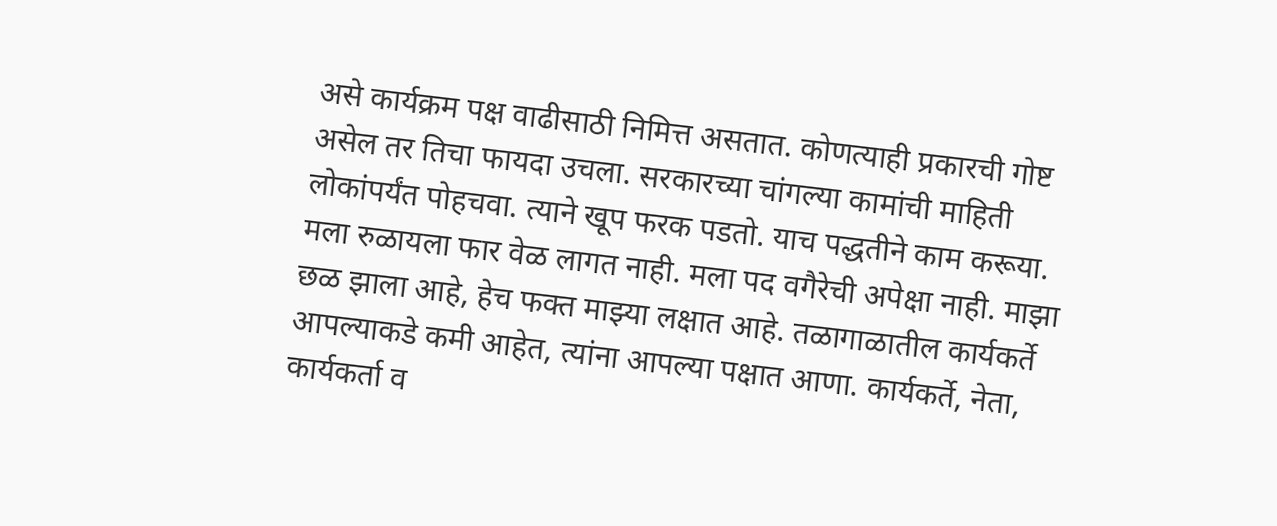असे कार्यक्रम पक्ष वाढीसाठी निमित्त असतात. कोणत्याही प्रकारची गोष्ट असेल तर तिचा फायदा उचला. सरकारच्या चांगल्या कामांची माहिती लोकांपर्यंत पोहचवा. त्याने खूप फरक पडतो. याच पद्धतीने काम करूया. मला रुळायला फार वेळ लागत नाही. मला पद वगैरेची अपेक्षा नाही. माझा छळ झाला आहे, हेच फक्त माझ्या लक्षात आहे. तळागाळातील कार्यकर्ते आपल्याकडे कमी आहेत, त्यांना आपल्या पक्षात आणा. कार्यकर्ते, नेता, कार्यकर्ता व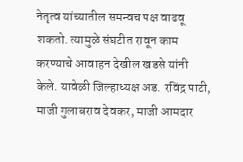नेतृत्व यांच्यातील समन्वच पक्ष वाढवू शकतो. त्यामुळे संघटीत रावून काम करण्याचे आवाहन देखील खडसे यांनी केले. यावेळी जिल्हाध्यक्ष अड. रविंद्र पाटी, माजी गुलाबराव देवकर, माजी आमदार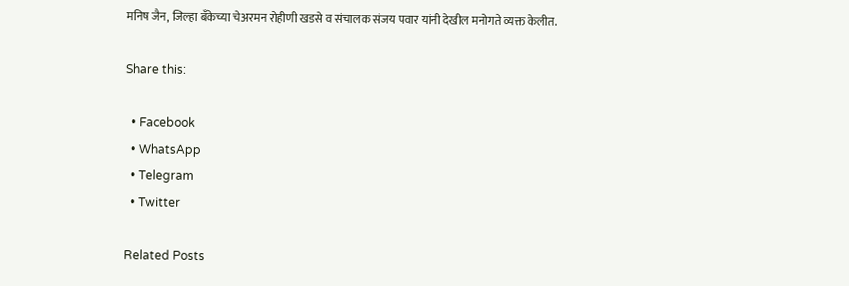मनिष जैन, जिल्हा बँकेच्या चेअरमन रोहीणी खडसे व संचालक संजय पवार यांनी देखील मनोगते व्यक्त केलीत.

Share this:

  • Facebook
  • WhatsApp
  • Telegram
  • Twitter

Related Posts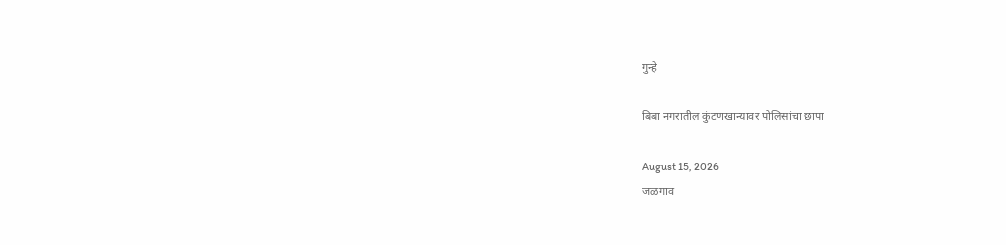गुन्हे

बिबा नगरातील कुंटणखान्यावर पोलिसांचा छापा

August 15, 2026
जळगाव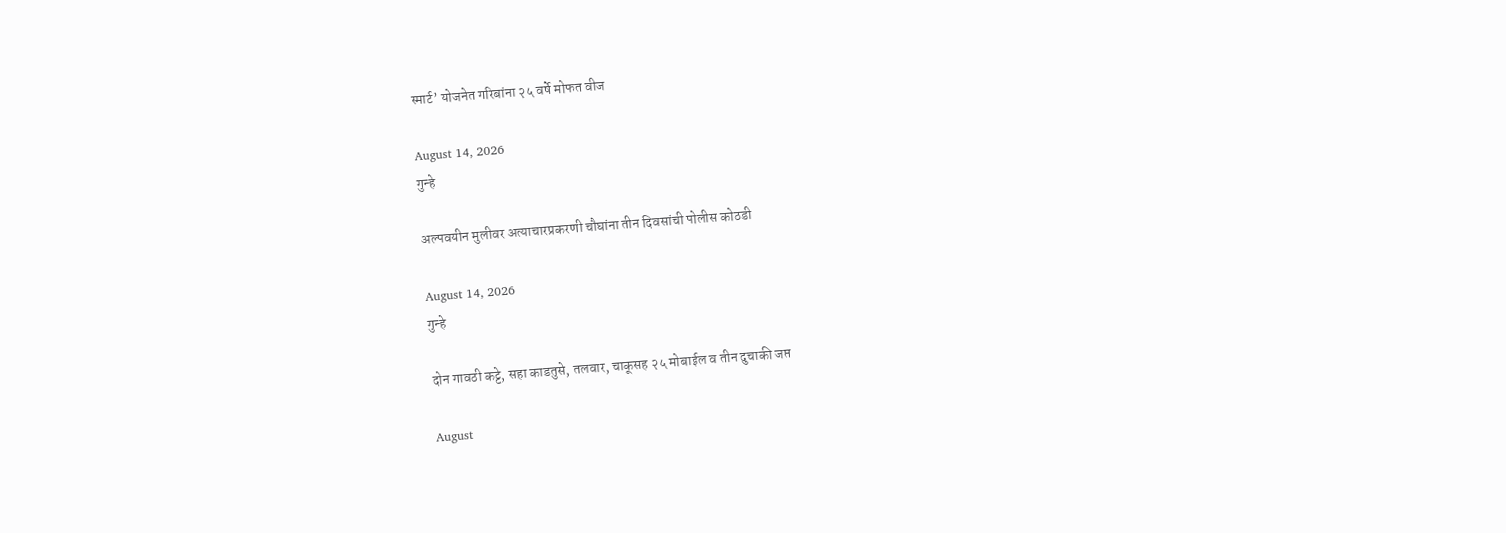स्मार्ट’ योजनेत गरिबांना २५ वर्षे मोफत वीज

August 14, 2026
गुन्हे

अल्पवयीन मुलीवर अत्याचारप्रकरणी चौघांना तीन दिवसांची पोलीस कोठडी

August 14, 2026
गुन्हे

दोन गावठी कट्टे, सहा काडतुसे, तलवार, चाकूसह २५ मोबाईल व तीन दुचाकी जप्त

August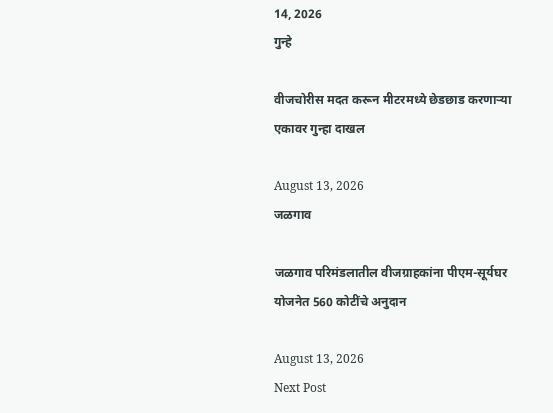14, 2026
गुन्हे

वीजचोरीस मदत करून मीटरमध्ये छेडछाड करणाऱ्या एकावर गुन्हा दाखल

August 13, 2026
जळगाव

जळगाव परिमंडलातील वीजग्राहकांना पीएम-सूर्यघर योजनेत 560 कोटींचे अनुदान

August 13, 2026
Next Post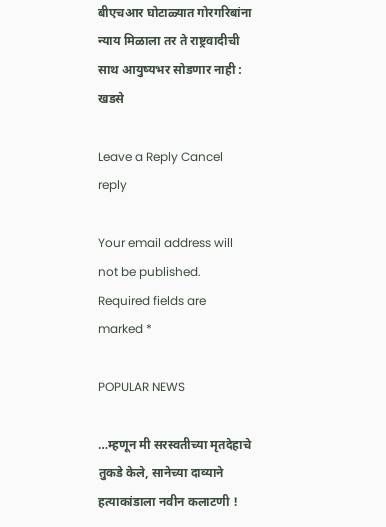बीएचआर घोटाळ्यात गोरगरिबांना न्याय मिळाला तर ते राष्ट्रवादीची साथ आयुष्यभर सोडणार नाही : खडसे

Leave a Reply Cancel reply

Your email address will not be published. Required fields are marked *

POPULAR NEWS

…म्हणून मी सरस्वतीच्या मृतदेहाचे तुकडे केले, सानेच्या दाव्याने हत्याकांडाला नवीन कलाटणी !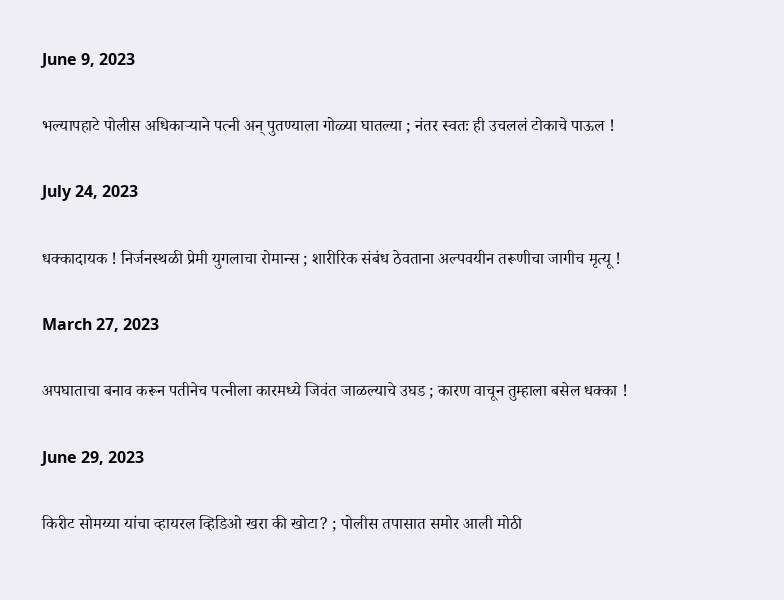June 9, 2023

भल्यापहाटे पोलीस अधिकाऱ्याने पत्नी अन् पुतण्याला गोळ्या घातल्या ; नंतर स्वतः ही उचललं टोकाचे पाऊल !

July 24, 2023

धक्कादायक ! निर्जनस्थळी प्रेमी युगलाचा रोमान्स ; शारीरिक संबंध ठेवताना अल्पवयीन तरूणीचा जागीच मृत्यू !

March 27, 2023

अपघाताचा बनाव करून पतीनेच पत्नीला कारमध्ये जिवंत जाळल्याचे उघड ; कारण वाचून तुम्हाला बसेल धक्का !

June 29, 2023

किरीट सोमय्या यांचा व्हायरल व्हिडिओ खरा की खोटा? ; पोलीस तपासात समोर आली मोठी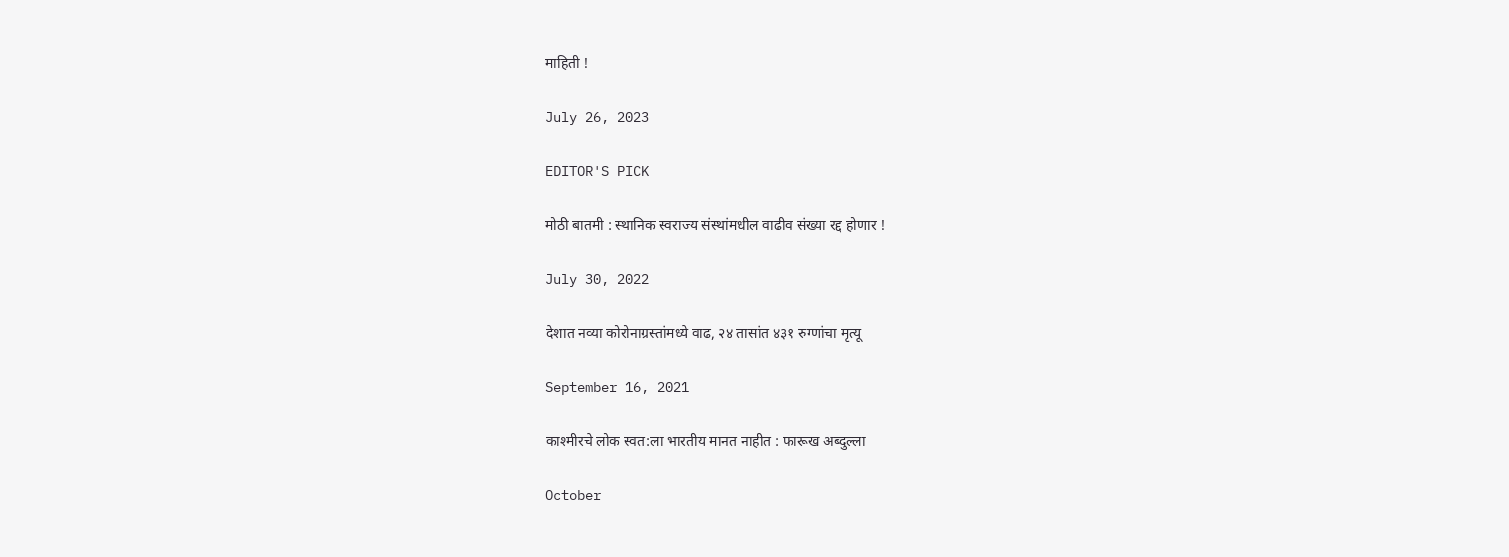माहिती !

July 26, 2023

EDITOR'S PICK

मोठी बातमी : स्थानिक स्वराज्य संस्थांमधील वाढीव संख्या रद्द होणार !

July 30, 2022

देशात नव्या कोरोनाग्रस्तांमध्ये वाढ, २४ तासांत ४३१ रुग्णांचा मृत्यू

September 16, 2021

काश्मीरचे लोक स्वत:ला भारतीय मानत नाहीत : फारूख अब्दुल्ला

October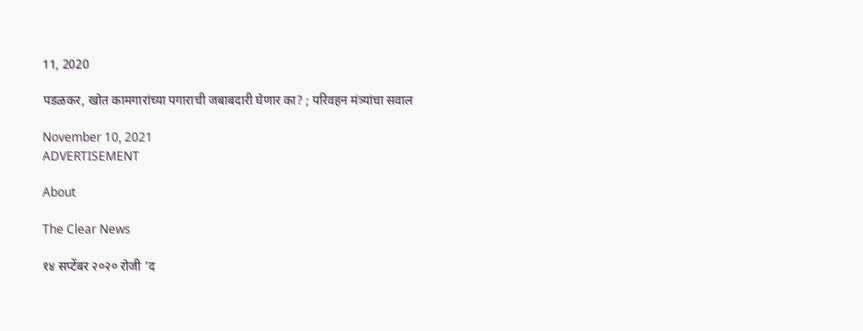11, 2020

पडळकर, खोत कामगारांच्या पगाराची जबाबदारी घेणार का? ; परिवहन मंत्र्यांचा सवाल

November 10, 2021
ADVERTISEMENT

About

The Clear News

१४ सप्टेंबर २०२० रोजी 'द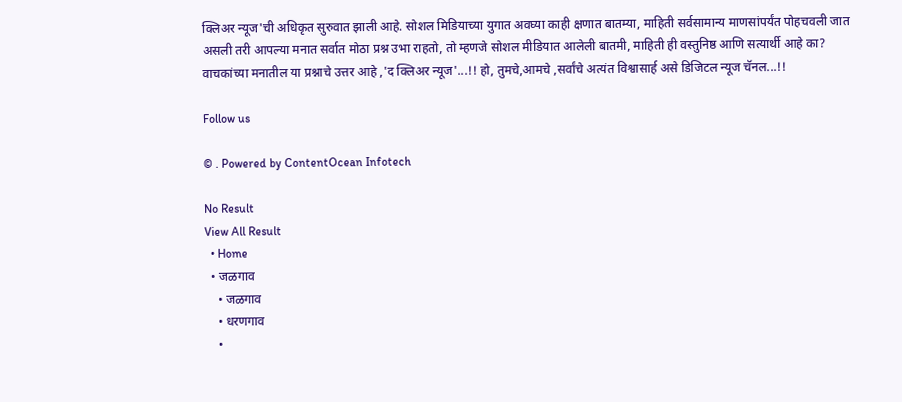क्लिअर न्यूज'ची अधिकृत सुरुवात झाली आहे. सोशल मिडियाच्या युगात अवघ्या काही क्षणात बातम्या, माहिती सर्वसामान्य माणसांपर्यंत पोहचवली जात असली तरी आपल्या मनात सर्वात मोठा प्रश्न उभा राहतो, तो म्हणजे सोशल मीडियात आलेली बातमी, माहिती ही वस्तुनिष्ठ आणि सत्यार्थी आहे का? वाचकांच्या मनातील या प्रश्नाचे उत्तर आहे ,'द क्लिअर न्यूज'...!! हो, तुमचे,आमचे ,सर्वांचे अत्यंत विश्वासार्ह असे डिजिटल न्यूज चॅनल...!!

Follow us

© . Powered by ContentOcean Infotech

No Result
View All Result
  • Home
  • जळगाव
    • जळगाव
    • धरणगाव
    •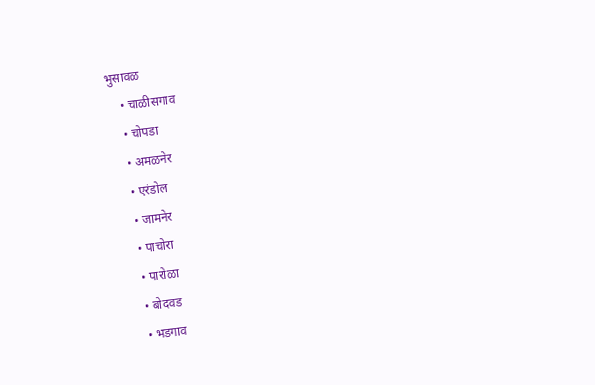भुसावळ
    • चाळीसगाव
    • चोपडा
    • अमळनेर
    • एरंडोल
    • जामनेर
    • पाचोरा
    • पारोळा
    • बोदवड
    • भडगाव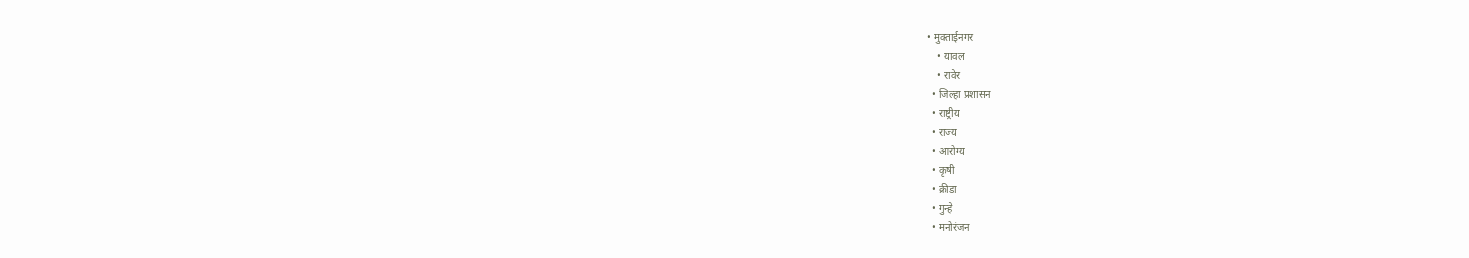• मुक्ताईनगर
    • यावल
    • रावेर
  • जिल्हा प्रशासन
  • राष्ट्रीय
  • राज्य
  • आरोग्य
  • कृषी
  • क्रीडा
  • गुन्हे
  • मनोरंजन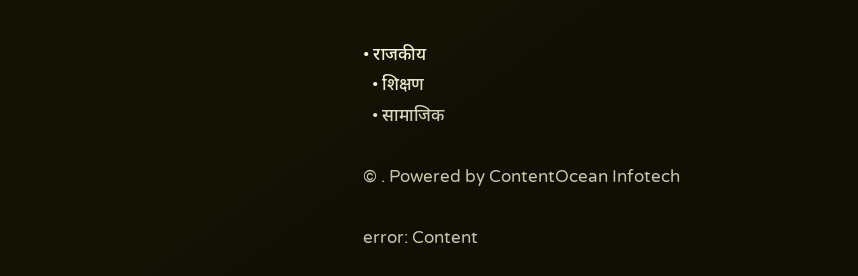• राजकीय
  • शिक्षण
  • सामाजिक

© . Powered by ContentOcean Infotech

error: Content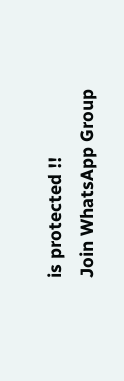is protected !!
Join WhatsApp Group